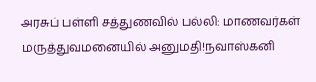அரசுப் பள்ளி சத்துணவில் பல்லி: மாணவர்கள் மருத்துவமனையில் அனுமதி!நவாஸ்கனி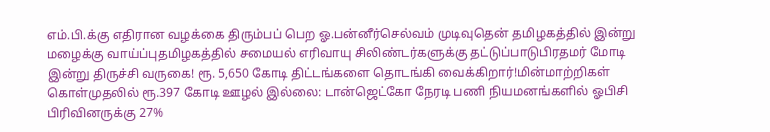எம்.பி.க்கு எதிரான வழக்கை திரும்பப் பெற ஓ.பன்னீர்செல்வம் முடிவுதென் தமிழகத்தில் இன்று மழைக்கு வாய்ப்புதமிழகத்தில் சமையல் எரிவாயு சிலிண்டர்களுக்கு தட்டுப்பாடுபிரதமர் மோடி இன்று திருச்சி வருகை! ரூ. 5,650 கோடி திட்டங்களை தொடங்கி வைக்கிறார்!மின்மாற்றிகள் கொள்முதலில் ரூ.397 கோடி ஊழல் இல்லை: டான்ஜெட்கோ நேரடி பணி நியமனங்களில் ஓபிசி பிரிவினருக்கு 27%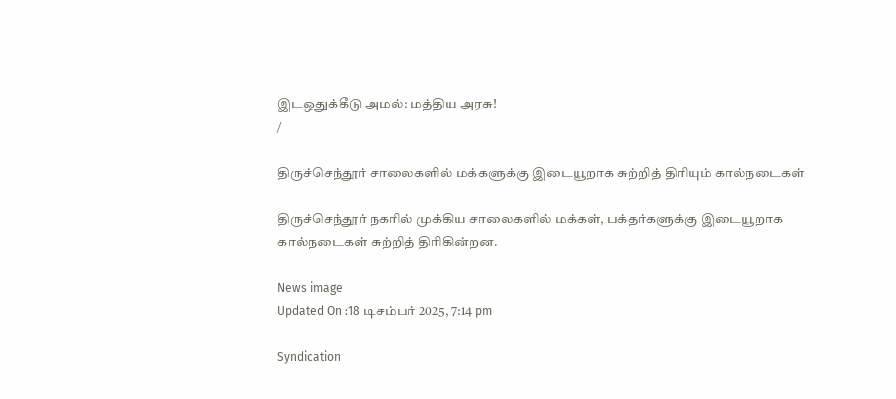இடஒதுக்கீடு அமல்: மத்திய அரசு!
/

திருச்செந்தூர் சாலைகளில் மக்களுக்கு இடையூறாக சுற்றித் திரியும் கால்நடைகள்

திருச்செந்தூர் நகரில் முக்கிய சாலைகளில் மக்கள், பக்தர்களுக்கு இடையூறாக கால்நடைகள் சுற்றித் திரிகின்றன.

News image
Updated On :18 டிசம்பர் 2025, 7:14 pm

Syndication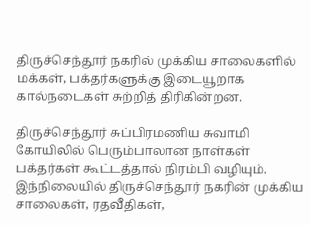திருச்செந்தூர் நகரில் முக்கிய சாலைகளில் மக்கள், பக்தர்களுக்கு இடையூறாக கால்நடைகள் சுற்றித் திரிகின்றன.

திருச்செந்தூர் சுப்பிரமணிய சுவாமி கோயிலில் பெரும்பாலான நாள்கள் பக்தர்கள் கூட்டத்தால் நிரம்பி வழியும். இந்நிலையில் திருச்செந்தூர் நகரின் முக்கிய சாலைகள், ரதவீதிகள்,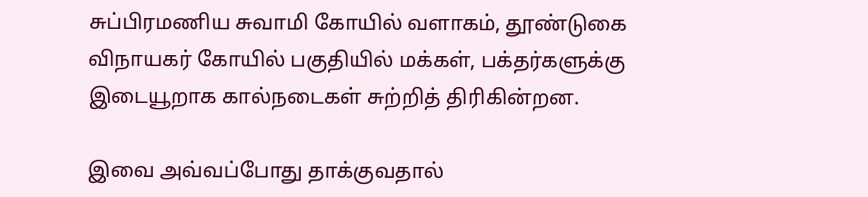சுப்பிரமணிய சுவாமி கோயில் வளாகம், தூண்டுகை விநாயகர் கோயில் பகுதியில் மக்கள், பக்தர்களுக்கு இடையூறாக கால்நடைகள் சுற்றித் திரிகின்றன.

இவை அவ்வப்போது தாக்குவதால்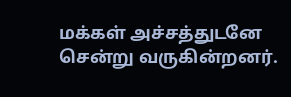மக்கள் அச்சத்துடனே சென்று வருகின்றனர்.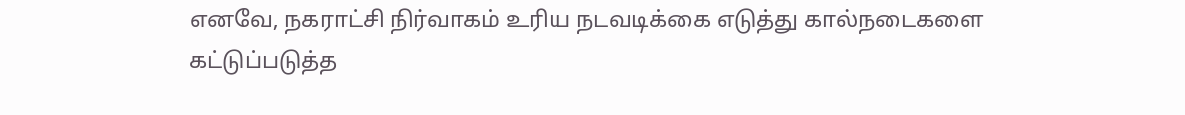எனவே, நகராட்சி நிர்வாகம் உரிய நடவடிக்கை எடுத்து கால்நடைகளை கட்டுப்படுத்த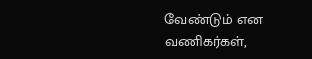வேண்டும் என வணிகர்கள்,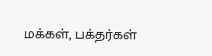மக்கள், பக்தர்கள்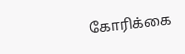கோரிக்கை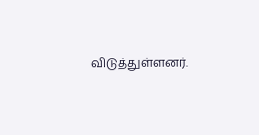விடுத்துள்ளனர்.